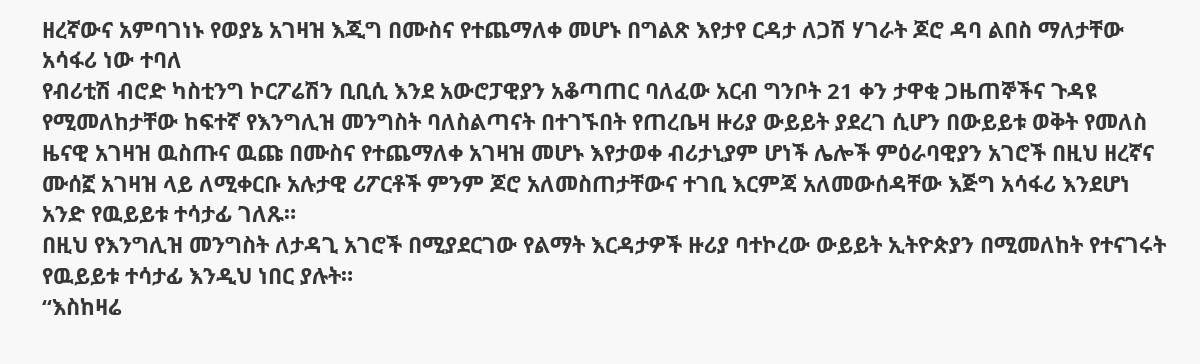ዘረኛውና አምባገነኑ የወያኔ አገዛዝ እጂግ በሙስና የተጨማለቀ መሆኑ በግልጽ እየታየ ርዳታ ለጋሽ ሃገራት ጆሮ ዳባ ልበስ ማለታቸው አሳፋሪ ነው ተባለ
የብሪቲሽ ብሮድ ካስቲንግ ኮርፖሬሽን ቢቢሲ እንደ አውሮፓዊያን አቆጣጠር ባለፈው አርብ ግንቦት 21 ቀን ታዋቂ ጋዜጠኞችና ጉዳዩ የሚመለከታቸው ከፍተኛ የእንግሊዝ መንግስት ባለስልጣናት በተገኙበት የጠረቤዛ ዙሪያ ውይይት ያደረገ ሲሆን በውይይቱ ወቅት የመለስ ዜናዊ አገዛዝ ዉስጡና ዉጩ በሙስና የተጨማለቀ አገዛዝ መሆኑ እየታወቀ ብሪታኒያም ሆነች ሌሎች ምዕራባዊያን አገሮች በዚህ ዘረኛና ሙሰኟ አገዛዝ ላይ ለሚቀርቡ አሉታዊ ሪፖርቶች ምንም ጆሮ አለመስጠታቸውና ተገቢ እርምጃ አለመውሰዳቸው እጅግ አሳፋሪ እንደሆነ አንድ የዉይይቱ ተሳታፊ ገለጹ።
በዚህ የእንግሊዝ መንግስት ለታዳጊ አገሮች በሚያደርገው የልማት እርዳታዎች ዙሪያ ባተኮረው ውይይት ኢትዮጵያን በሚመለከት የተናገሩት የዉይይቱ ተሳታፊ እንዲህ ነበር ያሉት።
“እስከዛሬ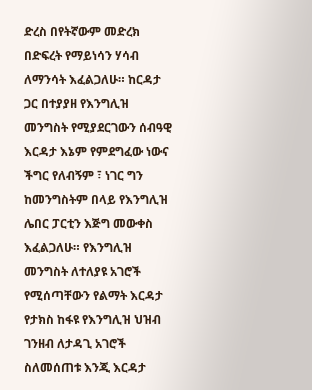ድረስ በየትኛውም መድረክ በድፍረት የማይነሳን ሃሳብ ለማንሳት እፈልጋለሁ። ከርዳታ ጋር በተያያዘ የእንግሊዝ መንግስት የሚያደርገውን ሰብዓዊ እርዳታ እኔም የምደግፈው ነውና ችግር የለብኝም ፣ ነገር ግን ከመንግስትም በላይ የእንግሊዝ ሌበር ፓርቲን እጅግ መውቀስ እፈልጋለሁ። የእንግሊዝ መንግስት ለተለያዩ አገሮች የሚሰጣቸውን የልማት እርዳታ የታክስ ከፋዩ የእንግሊዝ ህዝብ ገንዘብ ለታዳጊ አገሮች ስለመሰጠቱ እንጂ እርዳታ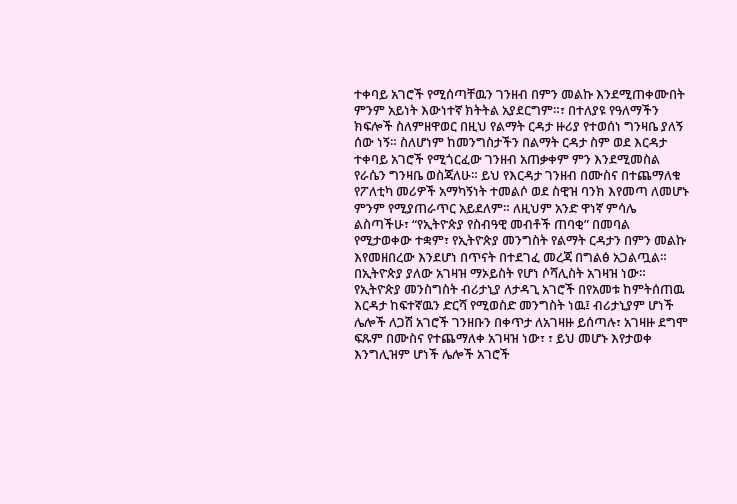ተቀባይ አገሮች የሚሰጣቸዉን ገንዘብ በምን መልኩ እንደሚጠቀሙበት ምንም አይነት እውነተኛ ክትትል አያደርግም።፣ በተለያዩ የዓለማችን ክፍሎች ስለምዘዋወር በዚህ የልማት ርዳታ ዙሪያ የተወሰነ ግንዛቤ ያለኝ ሰው ነኝ። ስለሆነም ከመንግስታችን በልማት ርዳታ ስም ወደ እርዳታ ተቀባይ አገሮች የሚጎርፈው ገንዘብ አጠቃቀም ምን እንደሚመስል የራሴን ግንዛቤ ወስጃለሁ። ይህ የእርዳታ ገንዘብ በሙስና በተጨማለቁ የፖለቲካ መሪዎች አማካኝነት ተመልሶ ወደ ስዊዝ ባንክ እየመጣ ለመሆኑ ምንም የሚያጠራጥር አይደለም። ለዚህም አንድ ዋነኛ ምሳሌ ልስጣችሁ፣ “የኢትዮጵያ የስብዓዊ መብቶች ጠባቂ” በመባል የሚታወቀው ተቋም፣ የኢትዮጵያ መንግስት የልማት ርዳታን በምን መልኩ እየመዘበረው እንደሆነ በጥናት በተደገፈ መረጃ በግልፅ አጋልጧል። በኢትዮጵያ ያለው አገዛዝ ማኦይስት የሆነ ሶሻሊስት አገዛዝ ነው። የኢትዮጵያ መንስግስት ብሪታኒያ ለታዳጊ አገሮች በየአመቱ ከምትሰጠዉ እርዳታ ከፍተኛዉን ድርሻ የሚወስድ መንግስት ነዉ፤ ብሪታኒያም ሆነች ሌሎች ለጋሽ አገሮች ገንዘቡን በቀጥታ ለአገዛዙ ይሰጣሉ፣ አገዛዙ ደግሞ ፍጹም በሙስና የተጨማለቀ አገዛዝ ነው፣ ፣ ይህ መሆኑ እየታወቀ እንግሊዝም ሆነች ሌሎች አገሮች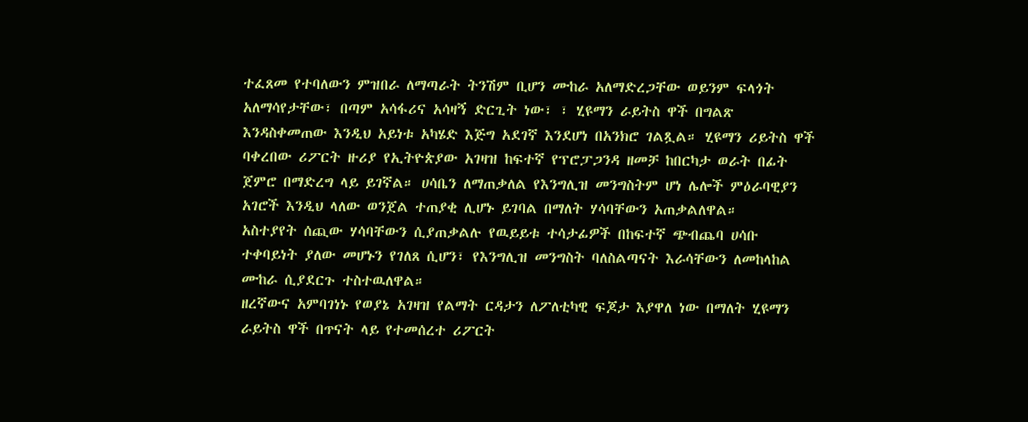ተፈጸመ የተባለውን ምዝበራ ለማጣራት ትንሽም ቢሆን ሙከራ አለማድረጋቸው ወይንም ፍላጎት አለማሳየታቸው፣ በጣም አሳፋሪና አሳዛኝ ድርጊት ነው፣ ፣ ሂዩማን ራይትስ ዋች በግልጽ እንዳስቀመጠው እንዲህ አይነቱ አካሄድ እጅግ አደገኛ እንደሆነ በአንክሮ ገልጿል። ሂዩማን ሪይትስ ዋች ባቀረበው ሪፖርት ዙሪያ የኢትዮጵያው አገዛዝ ከፍተኛ የፕሮፓጋንዳ ዘመቻ ከበርካታ ወራት በፊት ጀምሮ በማድረግ ላይ ይገኛል። ሀሳቤን ለማጠቃለል የእንግሊዝ መንግስትም ሆነ ሌሎች ምዕራባዊያን አገሮች እንዲህ ላለው ወንጀል ተጠያቂ ሊሆኑ ይገባል በማለት ሃሳባቸውን አጠቃልለዋል።
አስተያየት ሰጪው ሃሳባቸውን ሲያጠቃልሉ የዉይይቱ ተሳታፊዎች በከፍተኛ ጭብጨባ ሀሳቡ ተቀባይነት ያለው መሆኑን የገለጸ ሲሆን፣ የእንግሊዝ መንግስት ባለስልጣናት እራሳቸውን ለመከላከል ሙከራ ሲያደርጉ ተስተዉለዋል።
ዘረኛውና አምባገነኑ የወያኔ አገዛዝ የልማት ርዳታን ለፖለቲካዊ ፍጆታ እያዋለ ነው በማለት ሂዩማን ራይትስ ዋች በጥናት ላይ የተመሰረተ ሪፖርት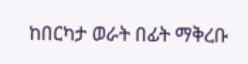ከበርካታ ወራት በፊት ማቅረቡ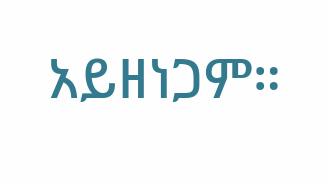አይዘነጋም።